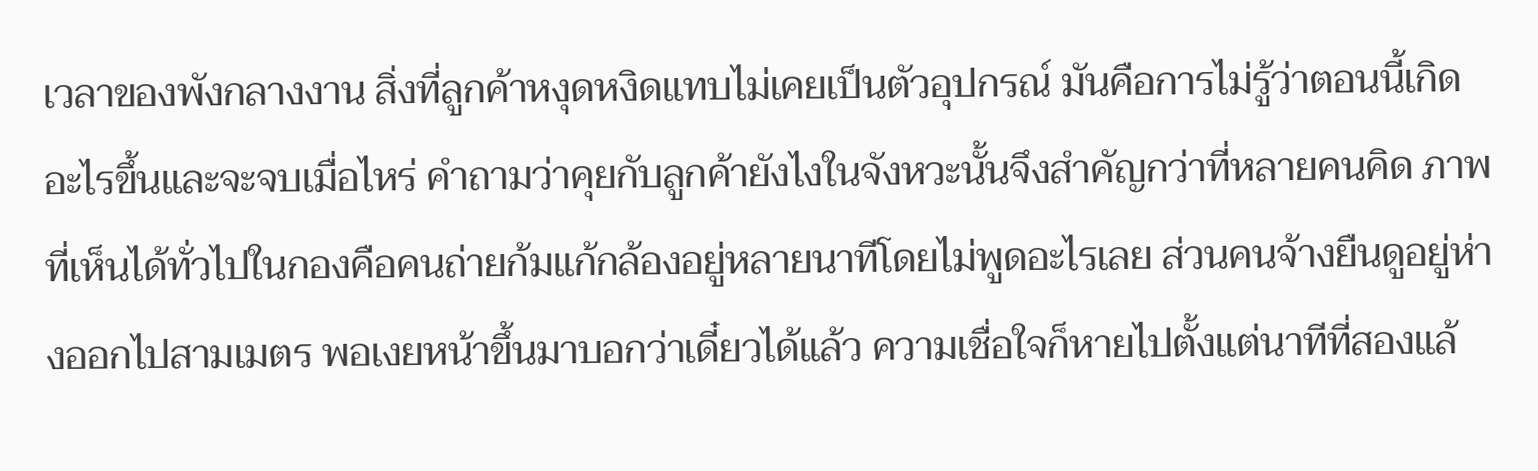เวลาของพังกลางงาน สิ่งที่ลูกค้าหงุดหงิดแทบไม่เคยเป็นตัวอุปกรณ์ มันคือการไม่รู้ว่าตอนนี้เกิดอะไรขึ้นและจะจบเมื่อไหร่ คำถามว่าคุยกับลูกค้ายังไงในจังหวะนั้นจึงสำคัญกว่าที่หลายคนคิด ภาพที่เห็นได้ทั่วไปในกองคือคนถ่ายก้มแก้กล้องอยู่หลายนาทีโดยไม่พูดอะไรเลย ส่วนคนจ้างยืนดูอยู่ห่างออกไปสามเมตร พอเงยหน้าขึ้นมาบอกว่าเดี๋ยวได้แล้ว ความเชื่อใจก็หายไปตั้งแต่นาทีที่สองแล้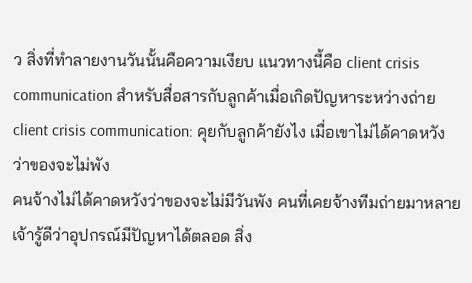ว สิ่งที่ทำลายงานวันนั้นคือความเงียบ แนวทางนี้คือ client crisis communication สำหรับสื่อสารกับลูกค้าเมื่อเกิดปัญหาระหว่างถ่าย
client crisis communication: คุยกับลูกค้ายังไง เมื่อเขาไม่ได้คาดหวังว่าของจะไม่พัง
คนจ้างไม่ได้คาดหวังว่าของจะไม่มีวันพัง คนที่เคยจ้างทีมถ่ายมาหลายเจ้ารู้ดีว่าอุปกรณ์มีปัญหาได้ตลอด สิ่ง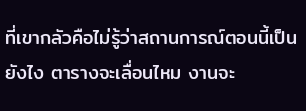ที่เขากลัวคือไม่รู้ว่าสถานการณ์ตอนนี้เป็นยังไง ตารางจะเลื่อนไหม งานจะ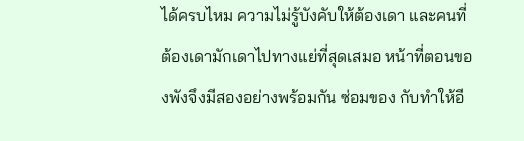ได้ครบไหม ความไม่รู้บังคับให้ต้องเดา และคนที่ต้องเดามักเดาไปทางแย่ที่สุดเสมอ หน้าที่ตอนของพังจึงมีสองอย่างพร้อมกัน ซ่อมของ กับทำให้อี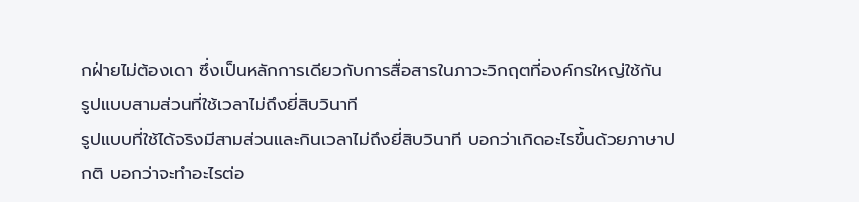กฝ่ายไม่ต้องเดา ซึ่งเป็นหลักการเดียวกับการสื่อสารในภาวะวิกฤตที่องค์กรใหญ่ใช้กัน
รูปแบบสามส่วนที่ใช้เวลาไม่ถึงยี่สิบวินาที
รูปแบบที่ใช้ได้จริงมีสามส่วนและกินเวลาไม่ถึงยี่สิบวินาที บอกว่าเกิดอะไรขึ้นด้วยภาษาปกติ บอกว่าจะทำอะไรต่อ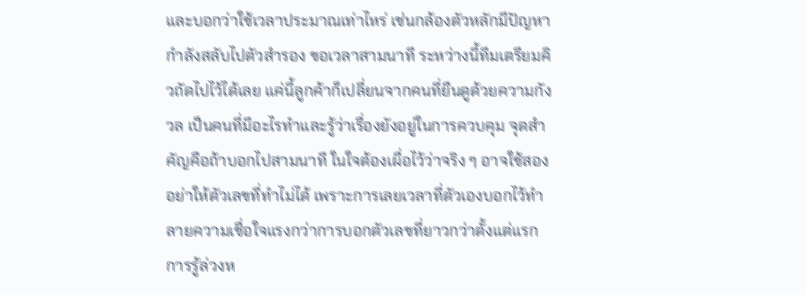และบอกว่าใช้เวลาประมาณเท่าไหร่ เช่นกล้องตัวหลักมีปัญหา กำลังสลับไปตัวสำรอง ขอเวลาสามนาที ระหว่างนี้ทีมเตรียมคิวถัดไปไว้ได้เลย แค่นี้ลูกค้าก็เปลี่ยนจากคนที่ยืนดูด้วยความกังวล เป็นคนที่มีอะไรทำและรู้ว่าเรื่องยังอยู่ในการควบคุม จุดสำคัญคือถ้าบอกไปสามนาที ในใจต้องเผื่อไว้ว่าจริง ๆ อาจใช้สอง อย่าให้ตัวเลขที่ทำไม่ได้ เพราะการเลยเวลาที่ตัวเองบอกไว้ทำลายความเชื่อใจแรงกว่าการบอกตัวเลขที่ยาวกว่าตั้งแต่แรก การรู้ล่วงห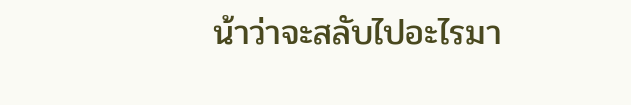น้าว่าจะสลับไปอะไรมา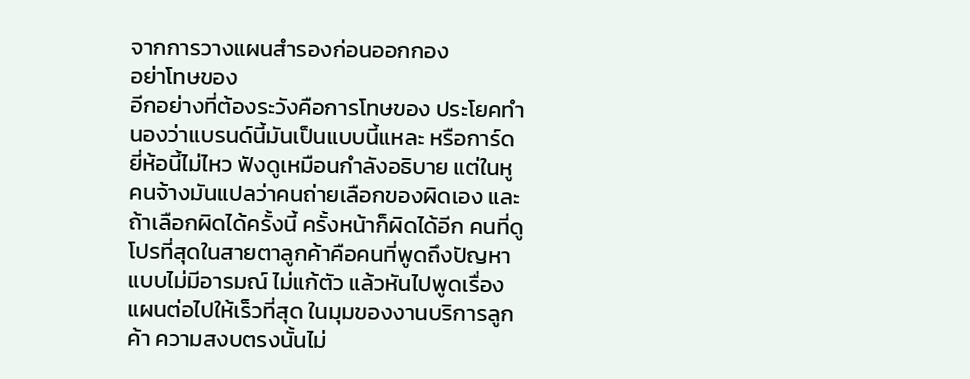จากการวางแผนสำรองก่อนออกกอง
อย่าโทษของ
อีกอย่างที่ต้องระวังคือการโทษของ ประโยคทำนองว่าแบรนด์นี้มันเป็นแบบนี้แหละ หรือการ์ดยี่ห้อนี้ไม่ไหว ฟังดูเหมือนกำลังอธิบาย แต่ในหูคนจ้างมันแปลว่าคนถ่ายเลือกของผิดเอง และถ้าเลือกผิดได้ครั้งนี้ ครั้งหน้าก็ผิดได้อีก คนที่ดูโปรที่สุดในสายตาลูกค้าคือคนที่พูดถึงปัญหาแบบไม่มีอารมณ์ ไม่แก้ตัว แล้วหันไปพูดเรื่องแผนต่อไปให้เร็วที่สุด ในมุมของงานบริการลูกค้า ความสงบตรงนั้นไม่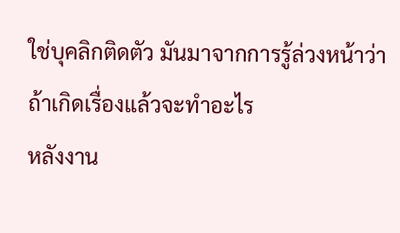ใช่บุคลิกติดตัว มันมาจากการรู้ล่วงหน้าว่าถ้าเกิดเรื่องแล้วจะทำอะไร
หลังงาน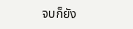จบก็ยัง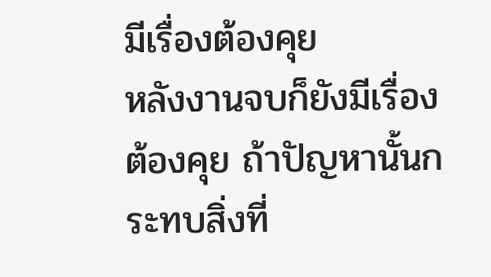มีเรื่องต้องคุย
หลังงานจบก็ยังมีเรื่องต้องคุย ถ้าปัญหานั้นกระทบสิ่งที่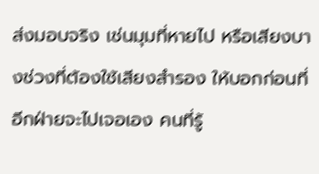ส่งมอบจริง เช่นมุมที่หายไป หรือเสียงบางช่วงที่ต้องใช้เสียงสำรอง ให้บอกก่อนที่อีกฝ่ายจะไปเจอเอง คนที่รู้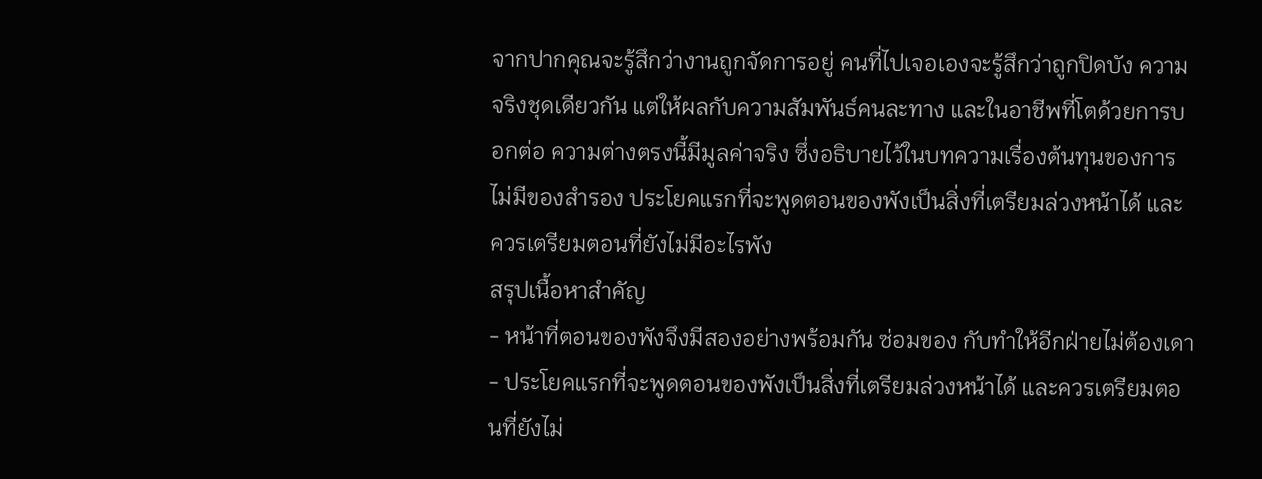จากปากคุณจะรู้สึกว่างานถูกจัดการอยู่ คนที่ไปเจอเองจะรู้สึกว่าถูกปิดบัง ความจริงชุดเดียวกัน แต่ให้ผลกับความสัมพันธ์คนละทาง และในอาชีพที่โตด้วยการบอกต่อ ความต่างตรงนี้มีมูลค่าจริง ซึ่งอธิบายไว้ในบทความเรื่องต้นทุนของการไม่มีของสำรอง ประโยคแรกที่จะพูดตอนของพังเป็นสิ่งที่เตรียมล่วงหน้าได้ และควรเตรียมตอนที่ยังไม่มีอะไรพัง
สรุปเนื้อหาสำคัญ
- หน้าที่ตอนของพังจึงมีสองอย่างพร้อมกัน ซ่อมของ กับทำให้อีกฝ่ายไม่ต้องเดา
- ประโยคแรกที่จะพูดตอนของพังเป็นสิ่งที่เตรียมล่วงหน้าได้ และควรเตรียมตอนที่ยังไม่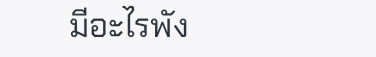มีอะไรพัง